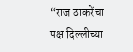“राज ठाकरेंचा पक्ष दिल्लीच्या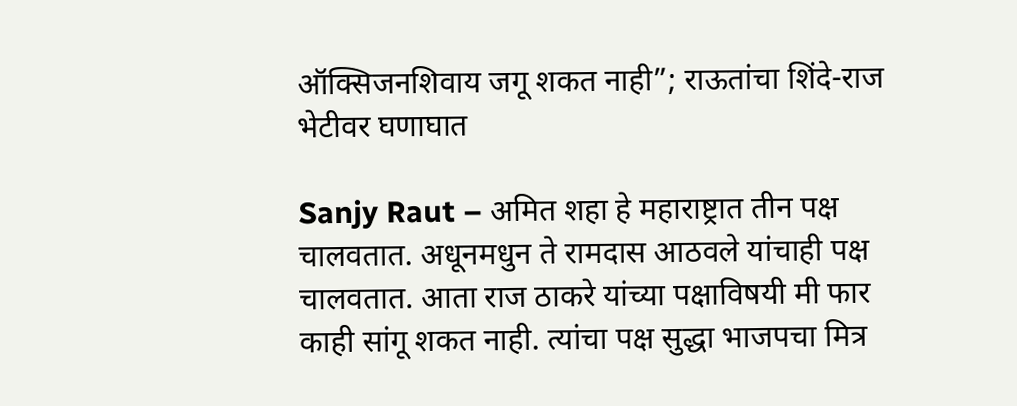ऑक्सिजनशिवाय जगू शकत नाही”; राऊतांचा शिंदे-राज भेटीवर घणाघात

Sanjy Raut – अमित शहा हे महाराष्ट्रात तीन पक्ष चालवतात. अधूनमधुन ते रामदास आठवले यांचाही पक्ष चालवतात. आता राज ठाकरे यांच्या पक्षाविषयी मी फार काही सांगू शकत नाही. त्यांचा पक्ष सुद्धा भाजपचा मित्र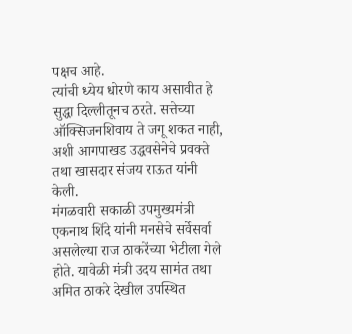पक्षच आहे.
त्यांची ध्येय धोरणे काय असावीत हे सुद्धा दिल्लीतूनच ठरते. सत्तेच्या ऑक्सिजनशिवाय ते जगू शकत नाही, अशी आगपाखड उद्धवसेनेचे प्रवक्ते तथा खासदार संजय राऊत यांनी केली.
मंगळवारी सकाळी उपमुख्यमंत्री एकनाथ शिंदे यांनी मनसेचे सर्वेसर्वा असलेल्या राज ठाकरेंच्या भेटीला गेले होते. यावेळी मंत्री उदय सामंत तथा अमित ठाकरे देखील उपस्थित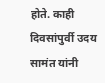होते. काही दिवसांपुर्वी उदय सामंत यांनी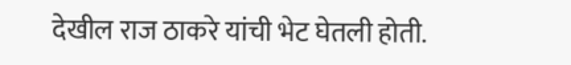देखील राज ठाकरे यांची भेट घेतली होती.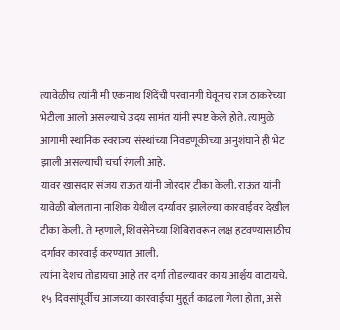त्यावेळीच त्यांनी मी एकनाथ शिंदेंची परवानगी घेवूनच राज ठाकरेच्या भेटीला आलो असल्याचे उदय सामंत यांनी स्पष्ट केले होते. त्यामुळे आगामी स्थानिक स्वराज्य संस्थांच्या निवडणूकीच्या अनुशंघाने ही भेट झाली असल्याची चर्चा रंगली आहे.
यावर खासदार संजय राऊत यांनी जोरदार टीका केली. राऊत यांनी यावेळी बोलताना नाशिक येथील दर्ग्यावर झालेल्या कारवाईवर देखील टीका केली. ते म्हणाले, शिवसेनेच्या शिबिरावरून लक्ष हटवण्यासाठीच दर्गावर कारवाई करण्यात आली.
त्यांना देशच तोडायचा आहे तर दर्गा तोडल्यावर काय आर्श्चय वाटायचे. १५ दिवसांपूर्वीच आजच्या कारवाईचा मुहूर्त काढला गेला होता, असे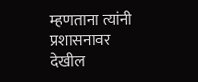म्हणताना त्यांनी प्रशासनावर देखील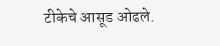टीकेचे आसूड ओढले.